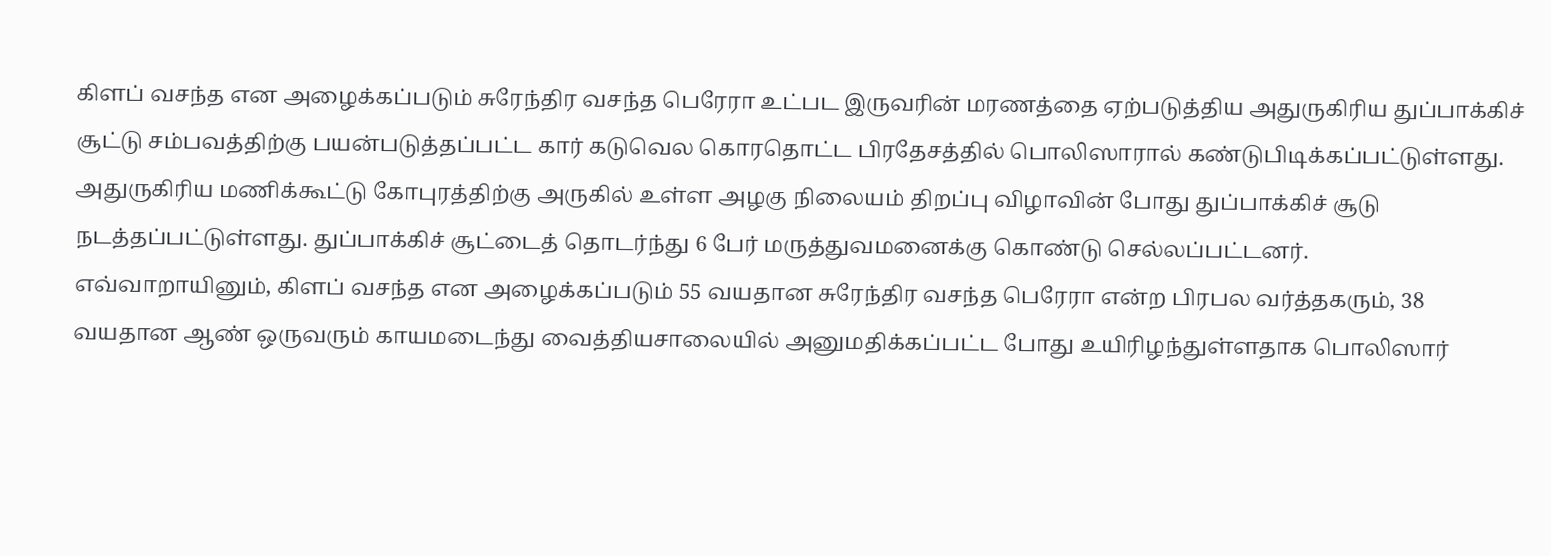கிளப் வசந்த என அழைக்கப்படும் சுரேந்திர வசந்த பெரேரா உட்பட இருவரின் மரணத்தை ஏற்படுத்திய அதுருகிரிய துப்பாக்கிச் சூட்டு சம்பவத்திற்கு பயன்படுத்தப்பட்ட கார் கடுவெல கொரதொட்ட பிரதேசத்தில் பொலிஸாரால் கண்டுபிடிக்கப்பட்டுள்ளது.
அதுருகிரிய மணிக்கூட்டு கோபுரத்திற்கு அருகில் உள்ள அழகு நிலையம் திறப்பு விழாவின் போது துப்பாக்கிச் சூடு நடத்தப்பட்டுள்ளது. துப்பாக்கிச் சூட்டைத் தொடர்ந்து 6 பேர் மருத்துவமனைக்கு கொண்டு செல்லப்பட்டனர்.
எவ்வாறாயினும், கிளப் வசந்த என அழைக்கப்படும் 55 வயதான சுரேந்திர வசந்த பெரேரா என்ற பிரபல வர்த்தகரும், 38 வயதான ஆண் ஒருவரும் காயமடைந்து வைத்தியசாலையில் அனுமதிக்கப்பட்ட போது உயிரிழந்துள்ளதாக பொலிஸார்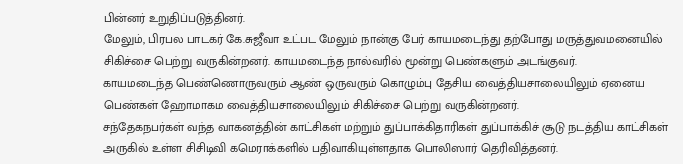பின்னர் உறுதிப்படுத்தினர்.
மேலும், பிரபல பாடகர் கே.சுஜீவா உட்பட மேலும் நான்கு பேர் காயமடைந்து தற்போது மருத்துவமனையில் சிகிச்சை பெற்று வருகின்றனர். காயமடைந்த நால்வரில் மூன்று பெண்களும் அடங்குவர்.
காயமடைந்த பெண்ணொருவரும் ஆண் ஒருவரும் கொழும்பு தேசிய வைத்தியசாலையிலும் ஏனைய பெண்கள் ஹோமாகம வைத்தியசாலையிலும் சிகிச்சை பெற்று வருகின்றனர்.
சந்தேகநபர்கள் வந்த வாகனத்தின் காட்சிகள் மற்றும் துப்பாக்கிதாரிகள் துப்பாக்கிச் சூடு நடத்திய காட்சிகள் அருகில் உள்ள சிசிடிவி கமெராக்களில் பதிவாகியுள்ளதாக பொலிஸார் தெரிவித்தனர்.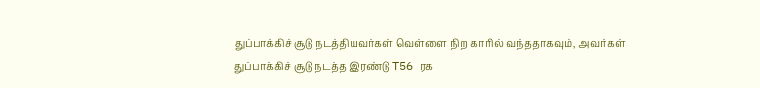துப்பாக்கிச் சூடு நடத்தியவர்கள் வெள்ளை நிற காரில் வந்ததாகவும், அவர்கள் துப்பாக்கிச் சூடு நடத்த இரண்டு T56 ரக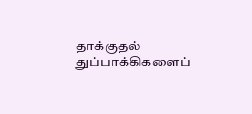தாக்குதல் துப்பாக்கிகளைப்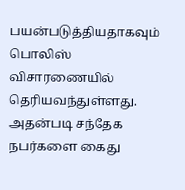பயன்படுத்தியதாகவும் பொலிஸ் விசாரணையில் தெரியவந்துள்ளது.
அதன்படி சந்தேக நபர்களை கைது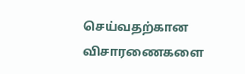செய்வதற்கான விசாரணைகளை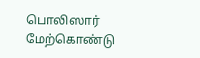பொலிஸார் மேற்கொண்டு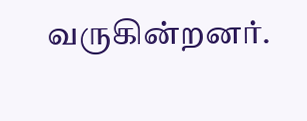வருகின்றனர்.